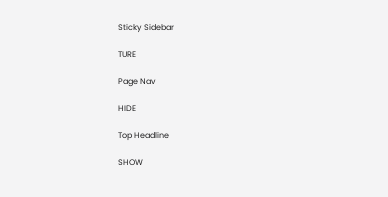Sticky Sidebar

TURE

Page Nav

HIDE

Top Headline

SHOW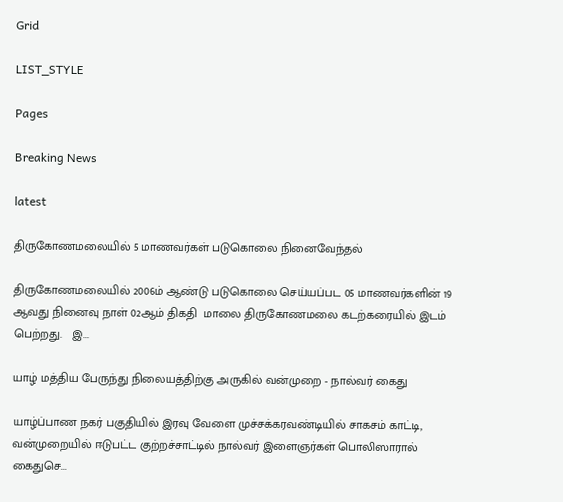Grid

LIST_STYLE

Pages

Breaking News

latest

திருகோணமலையில் 5 மாணவர்கள் படுகொலை நினைவேந்தல்

திருகோணமலையில் 2006ம் ஆண்டு படுகொலை செய்யப்பட 05 மாணவர்களின் 19 ஆவது நினைவு நா‌ள் 02ஆம் திகதி  மாலை திருகோணமலை கடற்கரையில் இடம் பெற்றது.   இ...

யாழ் மத்திய பேருந்து நிலையத்திற்கு அருகில் வன்முறை - நால்வர் கைது

யாழ்ப்பாண நகர் பகுதியில் இரவு வேளை முச்சக்கரவண்டியில் சாகசம் காட்டி, வன்முறையில் ஈடுபட்ட குற்றச்சாட்டில் நால்வர் இளைஞர்கள் பொலிஸாரால் கைதுசெ...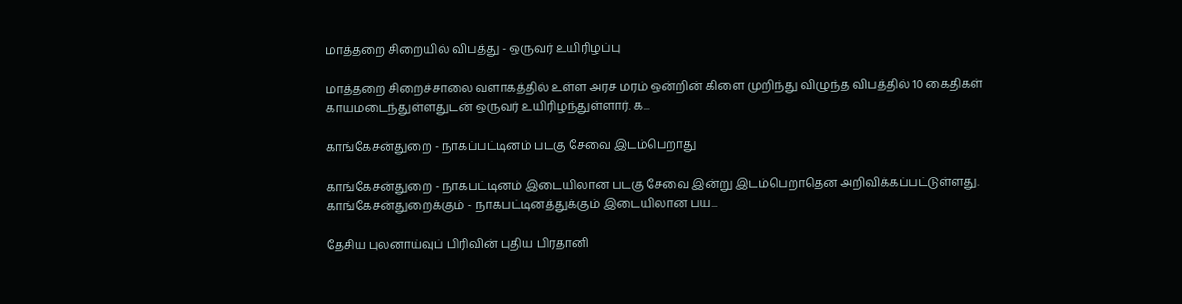மாத்தறை சிறையில் விபத்து - ஒருவர் உயிரிழப்பு

மாத்தறை சிறைச்சாலை வளாகத்தில் உள்ள அரச மரம் ஒன்றின் கிளை முறிந்து விழுந்த விபத்தில் 10 கைதிகள் காயமடைந்துள்ளதுடன் ஒருவர் உயிரிழந்துள்ளார். க...

காங்கேசன்துறை - நாகப்பட்டினம் படகு சேவை இடம்பெறாது

காங்கேசன்துறை - நாகபட்டினம் இடையிலான படகு சேவை இன்று இடம்பெறாதென அறிவிக்கப்பட்டுள்ளது. காங்கேசன்துறைக்கும் - நாகபட்டினத்துக்கும் இடையிலான பய...

தேசிய புலனாய்வுப் பிரிவின் புதிய பிரதானி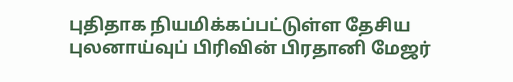புதிதாக நியமிக்கப்பட்டுள்ள தேசிய புலனாய்வுப் பிரிவின் பிரதானி மேஜர்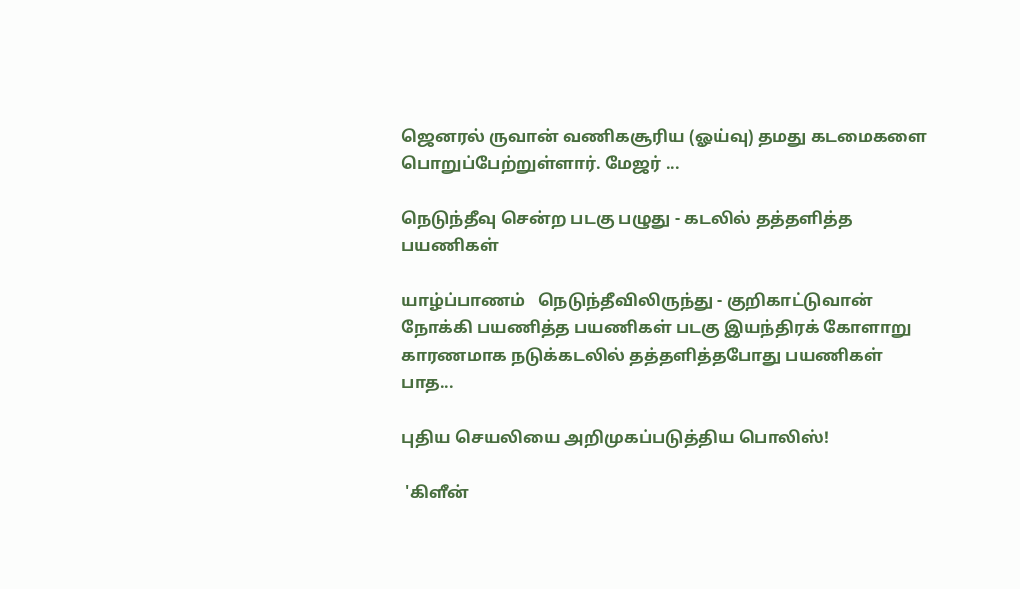ஜெனரல் ருவான் வணிகசூரிய (ஓய்வு) தமது கடமைகளை பொறுப்பேற்றுள்ளார். மேஜர் ...

நெடுந்தீவு சென்ற படகு பழுது - கடலில் தத்தளித்த பயணிகள்

யாழ்ப்பாணம்   நெடுந்தீவிலிருந்து - குறிகாட்டுவான் நோக்கி பயணித்த பயணிகள் படகு இயந்திரக் கோளாறு காரணமாக நடுக்கடலில் தத்தளித்தபோது பயணிகள் பாத...

புதிய செயலியை அறிமுகப்படுத்திய பொலிஸ்!

 'கிளீன்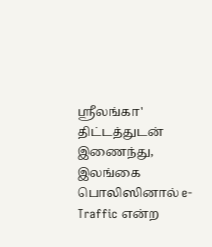ஸ்ரீலங்கா' திட்டத்துடன் இணைந்து, இலங்கை பொலிஸினால் e-Traffic என்ற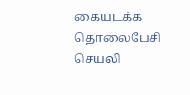கையடக்க தொலைபேசி செயலி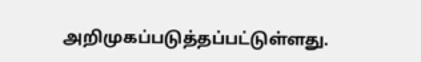அறிமுகப்படுத்தப்பட்டுள்ளது.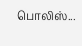பொலிஸ்...